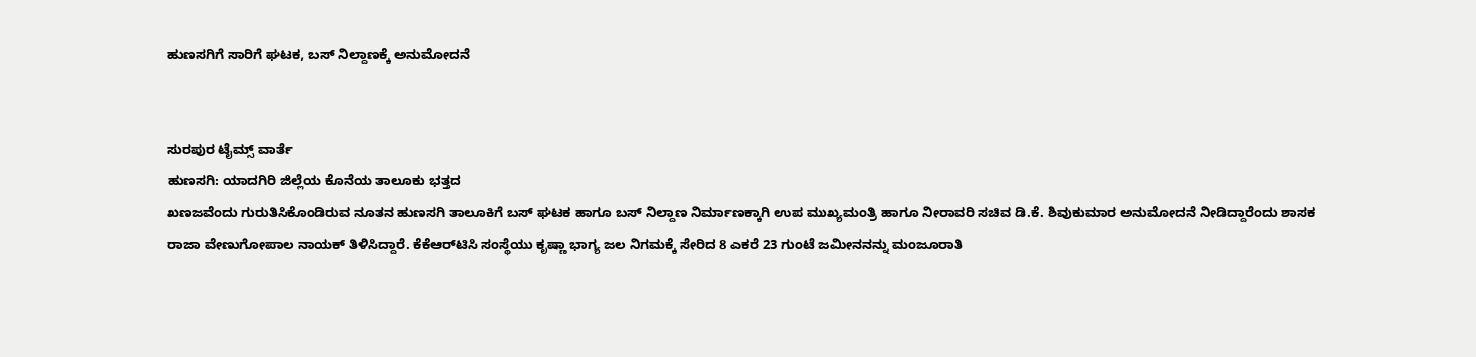ಹುಣಸಗಿಗೆ ಸಾರಿಗೆ ಘಟಕ, ಬಸ್ ನಿಲ್ದಾಣಕ್ಕೆ ಅನುಮೋದನೆ


ಸುರಪುರ ಟೈಮ್ಸ್ ವಾರ್ತೆ
ಹುಣಸಗಿ: ಯಾದಗಿರಿ ಜಿಲ್ಲೆಯ ಕೊನೆಯ ತಾಲೂಕು ಭತ್ತದ
ಖಣಜವೆಂದು ಗುರುತಿಸಿಕೊಂಡಿರುವ ನೂತನ ಹುಣಸಗಿ ತಾಲೂಕಿಗೆ ಬಸ್ ಘಟಕ ಹಾಗೂ ಬಸ್ ನಿಲ್ದಾಣ ನಿರ್ಮಾಣಕ್ಕಾಗಿ ಉಪ ಮುಖ್ಯಮಂತ್ರಿ ಹಾಗೂ ನೀರಾವರಿ ಸಚಿವ ಡಿ.ಕೆ. ಶಿವುಕುಮಾರ ಅನುಮೋದನೆ ನೀಡಿದ್ದಾರೆಂದು ಶಾಸಕ ರಾಜಾ ವೇಣುಗೋಪಾಲ ನಾಯಕ್ ತಿಳಿಸಿದ್ದಾರೆ. ಕೆಕೆಆರ್‌ಟಿಸಿ ಸಂಸ್ಥೆಯು ಕೃಷ್ಣಾ ಭಾಗ್ಯ ಜಲ ನಿಗಮಕ್ಕೆ ಸೇರಿದ 8 ಎಕರೆ 23 ಗುಂಟೆ ಜಮೀನನನ್ನು ಮಂಜೂರಾತಿ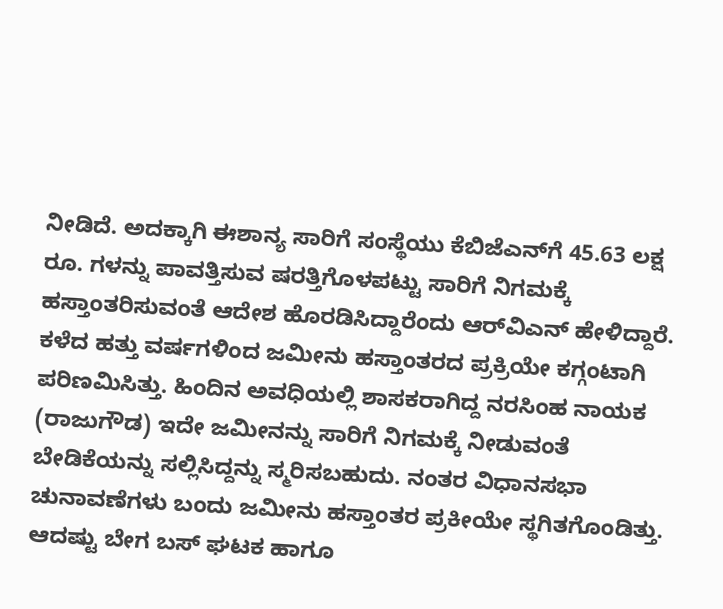ನೀಡಿದೆ. ಅದಕ್ಕಾಗಿ ಈಶಾನ್ಯ ಸಾರಿಗೆ ಸಂಸ್ಥೆಯು ಕೆಬಿಜೆಎನ್‌ಗೆ 45.63 ಲಕ್ಷ ರೂ. ಗಳನ್ನು ಪಾವತ್ತಿಸುವ ಷರತ್ತಿಗೊಳಪಟ್ಟು ಸಾರಿಗೆ ನಿಗಮಕ್ಕೆ
ಹಸ್ತಾಂತರಿಸುವಂತೆ ಆದೇಶ ಹೊರಡಿಸಿದ್ದಾರೆಂದು ಆರ್‌ವಿಎನ್ ಹೇಳಿದ್ದಾರೆ. ಕಳೆದ ಹತ್ತು ವರ್ಷಗಳಿಂದ ಜಮೀನು ಹಸ್ತಾಂತರದ ಪ್ರಕ್ರಿಯೇ ಕಗ್ಗಂಟಾಗಿ ಪರಿಣಮಿಸಿತ್ತು. ಹಿಂದಿನ ಅವಧಿಯಲ್ಲಿ ಶಾಸಕರಾಗಿದ್ದ ನರಸಿಂಹ ನಾಯಕ (ರಾಜುಗೌಡ) ಇದೇ ಜಮೀನನ್ನು ಸಾರಿಗೆ ನಿಗಮಕ್ಕೆ ನೀಡುವಂತೆ ಬೇಡಿಕೆಯನ್ನು ಸಲ್ಲಿಸಿದ್ದನ್ನು ಸ್ಮರಿಸಬಹುದು. ನಂತರ ವಿಧಾನಸಭಾ ಚುನಾವಣೆಗಳು ಬಂದು ಜಮೀನು ಹಸ್ತಾಂತರ ಪ್ರಕೀಯೇ ಸ್ಥಗಿತಗೊಂಡಿತ್ತು. ಆದಷ್ಟು ಬೇಗ ಬಸ್ ಘಟಕ ಹಾಗೂ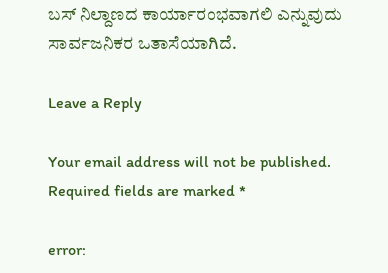ಬಸ್ ನಿಲ್ದಾಣದ ಕಾರ್ಯಾರಂಭವಾಗಲಿ ಎನ್ನುವುದು ಸಾರ್ವಜನಿಕರ ಒತಾಸೆಯಾಗಿದೆ.

Leave a Reply

Your email address will not be published. Required fields are marked *

error: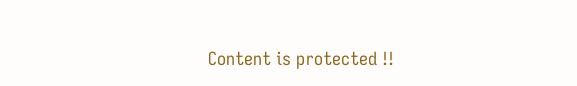Content is protected !!